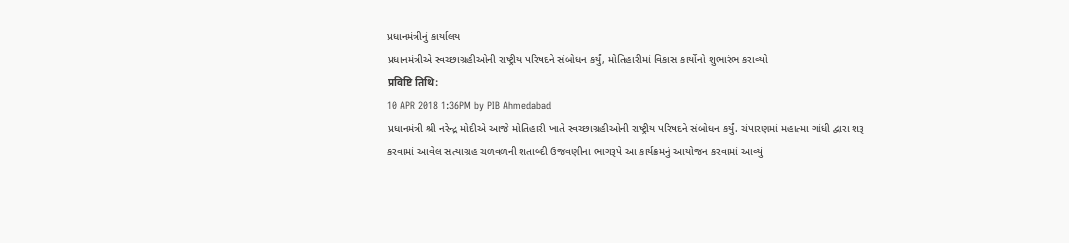પ્રધાનમંત્રીનું કાર્યાલય
પ્રધાનમંત્રીએ સ્વચ્છાગ્રહીઓની રાષ્ટ્રીય પરિષદને સંબોધન કર્યું, મોતિહારીમાં વિકાસ કાર્યોનો શુભારંભ કરાવ્યો
प्रविष्टि तिथि:
10 APR 2018 1:36PM by PIB Ahmedabad
પ્રધાનમંત્રી શ્રી નરેન્દ્ર મોદીએ આજે મોતિહારી ખાતે સ્વચ્છાગ્રહીઓની રાષ્ટ્રીય પરિષદને સંબોધન કર્યું. ચંપારણમાં મહાત્મા ગાંધી દ્વારા શરૂ કરવામાં આવેલ સત્યાગ્રહ ચળવળની શતાબ્દી ઉજવણીના ભાગરૂપે આ કાર્યક્રમનું આયોજન કરવામાં આવ્યું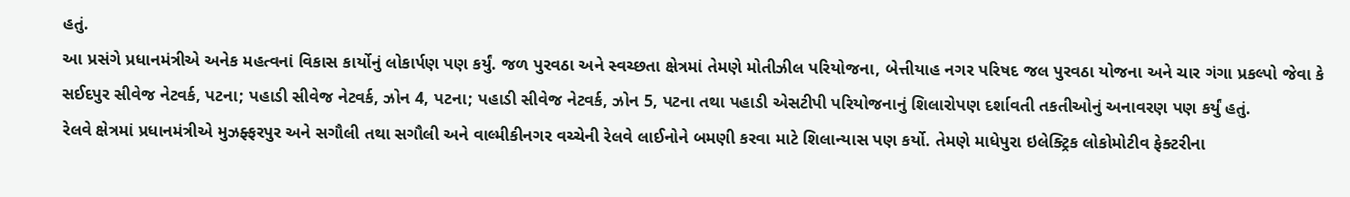હતું.
આ પ્રસંગે પ્રધાનમંત્રીએ અનેક મહત્વનાં વિકાસ કાર્યોનું લોકાર્પણ પણ કર્યું. જળ પુરવઠા અને સ્વચ્છતા ક્ષેત્રમાં તેમણે મોતીઝીલ પરિયોજના, બેત્તીયાહ નગર પરિષદ જલ પુરવઠા યોજના અને ચાર ગંગા પ્રકલ્પો જેવા કે સઈદપુર સીવેજ નેટવર્ક, પટના; પહાડી સીવેજ નેટવર્ક, ઝોન 4, પટના; પહાડી સીવેજ નેટવર્ક, ઝોન 5, પટના તથા પહાડી એસટીપી પરિયોજનાનું શિલારોપણ દર્શાવતી તકતીઓનું અનાવરણ પણ કર્યું હતું.
રેલવે ક્ષેત્રમાં પ્રધાનમંત્રીએ મુઝફ્ફરપુર અને સગૌલી તથા સગૌલી અને વાલ્મીકીનગર વચ્ચેની રેલવે લાઈનોને બમણી કરવા માટે શિલાન્યાસ પણ કર્યો. તેમણે માધેપુરા ઇલેક્ટ્રિક લોકોમોટીવ ફેક્ટરીના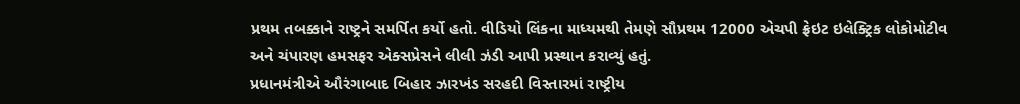પ્રથમ તબક્કાને રાષ્ટ્રને સમર્પિત કર્યો હતો. વીડિયો લિંકના માધ્યમથી તેમણે સૌપ્રથમ 12000 એચપી ફ્રેઇટ ઇલેક્ટ્રિક લોકોમોટીવ અને ચંપારણ હમસફર એક્સપ્રેસને લીલી ઝંડી આપી પ્રસ્થાન કરાવ્યું હતું.
પ્રધાનમંત્રીએ ઔરંગાબાદ બિહાર ઝારખંડ સરહદી વિસ્તારમાં રાષ્ટ્રીય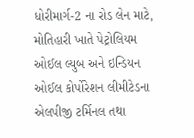ધોરીમાર્ગ-2 ના રોડ લેન માટે, મોતિહારી ખાતે પેટ્રોલિયમ ઓઈલ લ્યુબ અને ઇન્ડિયન ઓઈલ કોર્પોરેશન લીમીટેડના એલપીજી ટર્મિનલ તથા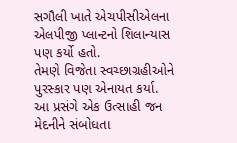સગૌલી ખાતે એચપીસીએલના એલપીજી પ્લાન્ટનો શિલાન્યાસ પણ કર્યો હતો.
તેમણે વિજેતા સ્વચ્છાગ્રહીઓને પુરસ્કાર પણ એનાયત કર્યા.
આ પ્રસંગે એક ઉત્સાહી જન મેદનીને સંબોધતા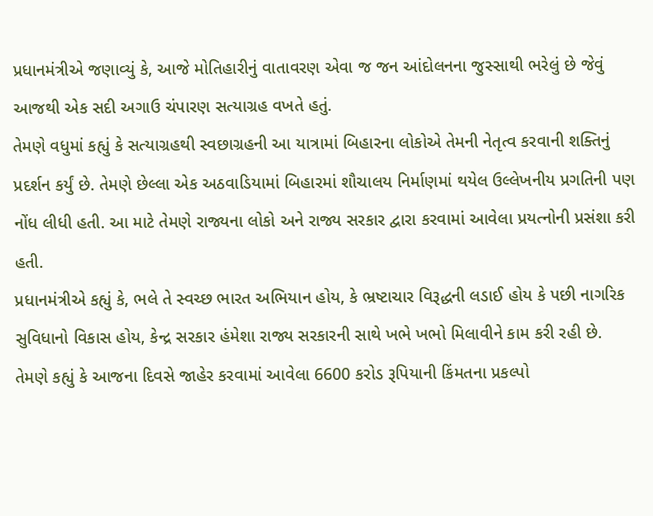પ્રધાનમંત્રીએ જણાવ્યું કે, આજે મોતિહારીનું વાતાવરણ એવા જ જન આંદોલનના જુસ્સાથી ભરેલું છે જેવું આજથી એક સદી અગાઉ ચંપારણ સત્યાગ્રહ વખતે હતું.
તેમણે વધુમાં કહ્યું કે સત્યાગ્રહથી સ્વછાગ્રહની આ યાત્રામાં બિહારના લોકોએ તેમની નેતૃત્વ કરવાની શક્તિનું પ્રદર્શન કર્યું છે. તેમણે છેલ્લા એક અઠવાડિયામાં બિહારમાં શૌચાલય નિર્માણમાં થયેલ ઉલ્લેખનીય પ્રગતિની પણ નોંધ લીધી હતી. આ માટે તેમણે રાજ્યના લોકો અને રાજ્ય સરકાર દ્વારા કરવામાં આવેલા પ્રયત્નોની પ્રસંશા કરી હતી.
પ્રધાનમંત્રીએ કહ્યું કે, ભલે તે સ્વચ્છ ભારત અભિયાન હોય, કે ભ્રષ્ટાચાર વિરૂદ્ધની લડાઈ હોય કે પછી નાગરિક સુવિધાનો વિકાસ હોય, કેન્દ્ર સરકાર હંમેશા રાજ્ય સરકારની સાથે ખભે ખભો મિલાવીને કામ કરી રહી છે. તેમણે કહ્યું કે આજના દિવસે જાહેર કરવામાં આવેલા 6600 કરોડ રૂપિયાની કિંમતના પ્રકલ્પો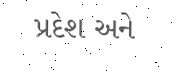પ્રદેશ અને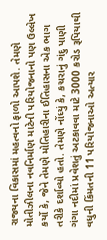રાજ્યના વિકાસમાં મહત્વનો ફાળો આપશે. તેમણે મોતીઝીલના નવનિર્માણ માટેની પરિયોજનાનો પણ ઉલ્લેખ કર્યો કે, જેને તેમણે મોતિહારીના ઈતિહાસના એક ભાગ તરીકે દર્શાવ્યો હતો. તેમણે નોંધ્યું કે, કચરાનું ગંદુ પાણી ગંગા નદીમાં પ્રવેશતું અટકાવવા માટે 3000 કરોડ રૂપિયાથી વધુની કિંમતની 11 પરિયોજનાઓ અત્યાર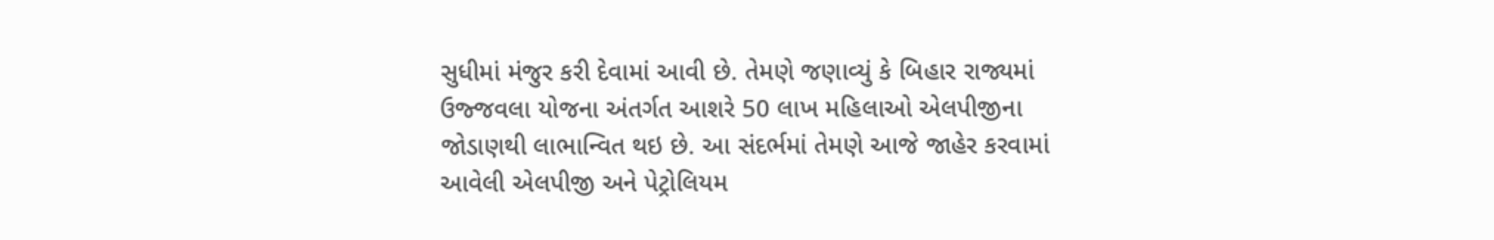સુધીમાં મંજુર કરી દેવામાં આવી છે. તેમણે જણાવ્યું કે બિહાર રાજ્યમાં ઉજ્જવલા યોજના અંતર્ગત આશરે 50 લાખ મહિલાઓ એલપીજીના જોડાણથી લાભાન્વિત થઇ છે. આ સંદર્ભમાં તેમણે આજે જાહેર કરવામાં આવેલી એલપીજી અને પેટ્રોલિયમ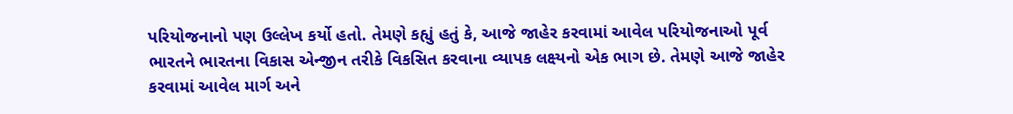પરિયોજનાનો પણ ઉલ્લેખ કર્યો હતો. તેમણે કહ્યું હતું કે, આજે જાહેર કરવામાં આવેલ પરિયોજનાઓ પૂર્વ ભારતને ભારતના વિકાસ એન્જીન તરીકે વિકસિત કરવાના વ્યાપક લક્ષ્યનો એક ભાગ છે. તેમણે આજે જાહેર કરવામાં આવેલ માર્ગ અને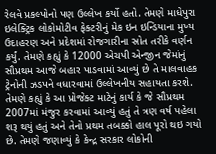રેલવે પ્રકલ્પોનો પણ ઉલ્લેખ કર્યો હતો. તેમણે માધેપુરા ઇલેક્ટ્રિક લોકોમોટીવ ફેક્ટરીનું મેક ઇન ઇન્ડિયાના મુખ્ય ઉદાહરણ અને પ્રદેશમાં રોજગારીના સ્રોત તરીકે વર્ણન કર્યું. તેમણે કહ્યું કે 12000 એચપી એન્જીન જેમાંનું સૌપ્રથમ આજે બહાર પાડવામાં આવ્યું છે તે માલવાહક ટ્રેનોની ઝડપને વધારવામાં ઉલ્લેખનીય સહાયતા કરશે. તેમણે કહ્યું કે આ પ્રોજેક્ટ માટેનું કાર્ય કે જે સૌપ્રથમ 2007માં મંજુર કરવામાં આવ્યું હતું તે ત્રણ વર્ષ પહેલા શરૂ થયું હતું અને તેનો પ્રથમ તબક્કો હાલ પૂરો થઇ ગયો છે. તેમણે જણાવ્યું કે કેન્દ્ર સરકાર લોકોની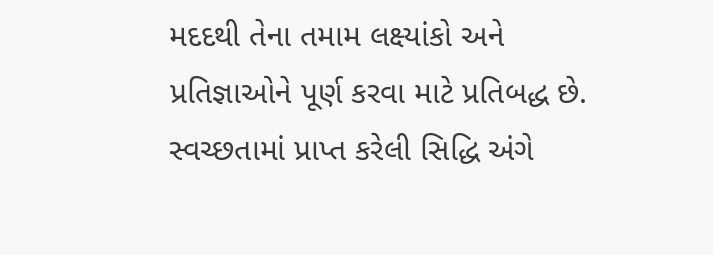મદદથી તેના તમામ લક્ષ્યાંકો અને પ્રતિજ્ઞાઓને પૂર્ણ કરવા માટે પ્રતિબદ્ધ છે.
સ્વચ્છતામાં પ્રાપ્ત કરેલી સિદ્ધિ અંગે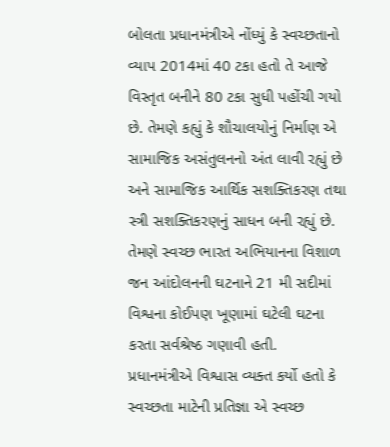બોલતા પ્રધાનમંત્રીએ નોંધ્યું કે સ્વચ્છતાનો વ્યાપ 2014માં 40 ટકા હતો તે આજે વિસ્તૃત બનીને 80 ટકા સુધી પહોંચી ગયો છે. તેમણે કહ્યું કે શૌચાલયોનું નિર્માણ એ સામાજિક અસંતુલનનો અંત લાવી રહ્યું છે અને સામાજિક આર્થિક સશક્તિકરણ તથા સ્ત્રી સશક્તિકરણનું સાધન બની રહ્યું છે. તેમણે સ્વચ્છ ભારત અભિયાનના વિશાળ જન આંદોલનની ઘટનાને 21 મી સદીમાં વિશ્વના કોઈપણ ખૂણામાં ઘટેલી ઘટના કરતા સર્વશ્રેષ્ઠ ગણાવી હતી.
પ્રધાનમંત્રીએ વિશ્વાસ વ્યક્ત કર્યો હતો કે સ્વચ્છતા માટેની પ્રતિજ્ઞા એ સ્વચ્છ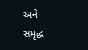અને સમૃદ્ધ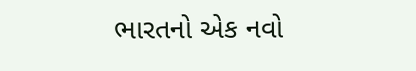ભારતનો એક નવો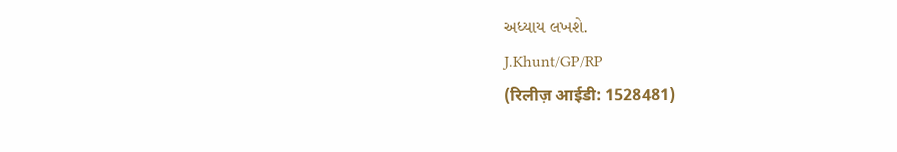અધ્યાય લખશે.
J.Khunt/GP/RP
(रिलीज़ आईडी: 1528481)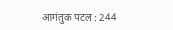आगंतुक पटल : 244